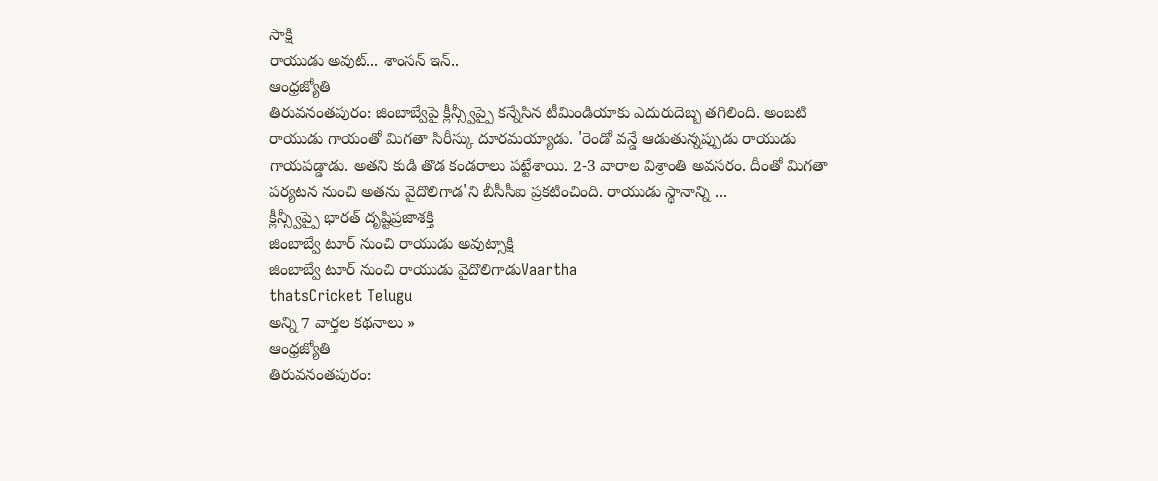సాక్షి
రాయుడు అవుట్... శాంసన్ ఇన్..
ఆంధ్రజ్యోతి
తిరువనంతపురం: జింబాబ్వేపై క్లీన్స్వీప్పై కన్నేసిన టీమిండియాకు ఎదురుదెబ్బ తగిలింది. అంబటి రాయుడు గాయంతో మిగతా సిరీస్కు దూరమయ్యాడు. 'రెండో వన్డే ఆడుతున్నప్పుడు రాయుడు గాయపడ్డాడు. అతని కుడి తొడ కండరాలు పట్టేశాయి. 2-3 వారాల విశ్రాంతి అవసరం. దీంతో మిగతా పర్యటన నుంచి అతను వైదొలిగాడ'ని బీసీసీఐ ప్రకటించింది. రాయుడు స్థానాన్ని ...
క్లీన్స్వీప్పై భారత్ దృష్టిప్రజాశక్తి
జింబాబ్వే టూర్ నుంచి రాయుడు అవుట్సాక్షి
జింబాబ్వే టూర్ నుంచి రాయుడు వైదొలిగాడుVaartha
thatsCricket Telugu
అన్ని 7 వార్తల కథనాలు »
ఆంధ్రజ్యోతి
తిరువనంతపురం: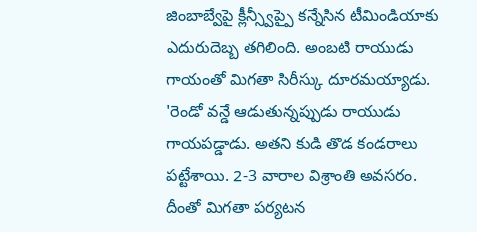జింబాబ్వేపై క్లీన్స్వీప్పై కన్నేసిన టీమిండియాకు ఎదురుదెబ్బ తగిలింది. అంబటి రాయుడు గాయంతో మిగతా సిరీస్కు దూరమయ్యాడు. 'రెండో వన్డే ఆడుతున్నప్పుడు రాయుడు గాయపడ్డాడు. అతని కుడి తొడ కండరాలు పట్టేశాయి. 2-3 వారాల విశ్రాంతి అవసరం. దీంతో మిగతా పర్యటన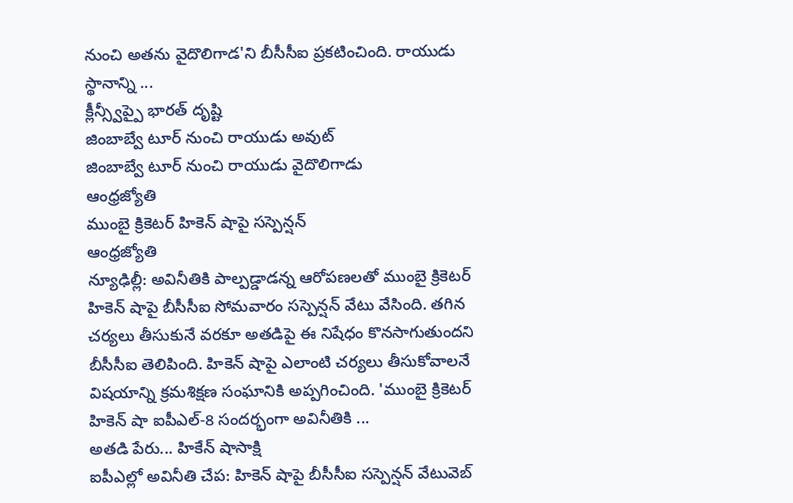నుంచి అతను వైదొలిగాడ'ని బీసీసీఐ ప్రకటించింది. రాయుడు స్థానాన్ని ...
క్లీన్స్వీప్పై భారత్ దృష్టి
జింబాబ్వే టూర్ నుంచి రాయుడు అవుట్
జింబాబ్వే టూర్ నుంచి రాయుడు వైదొలిగాడు
ఆంధ్రజ్యోతి
ముంబై క్రికెటర్ హికెన్ షాపై సస్పెన్షన్
ఆంధ్రజ్యోతి
న్యూఢిల్లీ: అవినీతికి పాల్పడ్డాడన్న ఆరోపణలతో ముంబై క్రికెటర్ హికెన్ షాపై బీసీసీఐ సోమవారం సస్పెన్షన్ వేటు వేసింది. తగిన చర్యలు తీసుకునే వరకూ అతడిపై ఈ నిషేధం కొనసాగుతుందని బీసీసీఐ తెలిపింది. హికెన్ షాపై ఎలాంటి చర్యలు తీసుకోవాలనే విషయాన్ని క్రమశిక్షణ సంఘానికి అప్పగించింది. 'ముంబై క్రికెటర్ హికెన్ షా ఐపీఎల్-8 సందర్భంగా అవినీతికి ...
అతడి పేరు... హికేన్ షాసాక్షి
ఐపీఎల్లో అవినీతి చేప: హికెన్ షాపై బీసీసీఐ సస్పెన్షన్ వేటువెబ్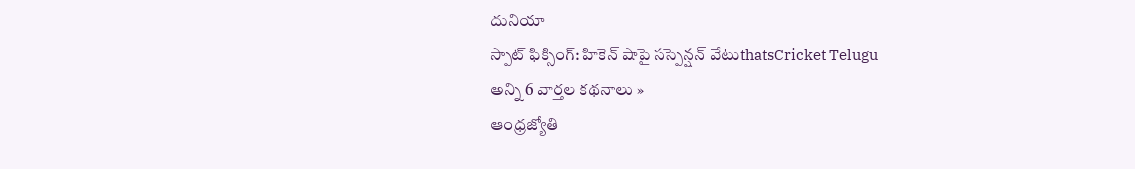దునియా
స్పాట్ ఫిక్సింగ్: హికెన్ షాపై సస్పెన్షన్ వేటుthatsCricket Telugu
అన్ని 6 వార్తల కథనాలు »
ఆంధ్రజ్యోతి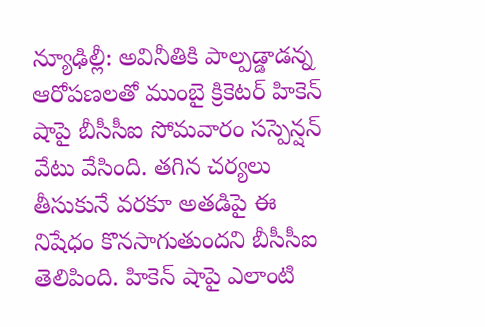న్యూఢిల్లీ: అవినీతికి పాల్పడ్డాడన్న ఆరోపణలతో ముంబై క్రికెటర్ హికెన్ షాపై బీసీసీఐ సోమవారం సస్పెన్షన్ వేటు వేసింది. తగిన చర్యలు తీసుకునే వరకూ అతడిపై ఈ నిషేధం కొనసాగుతుందని బీసీసీఐ తెలిపింది. హికెన్ షాపై ఎలాంటి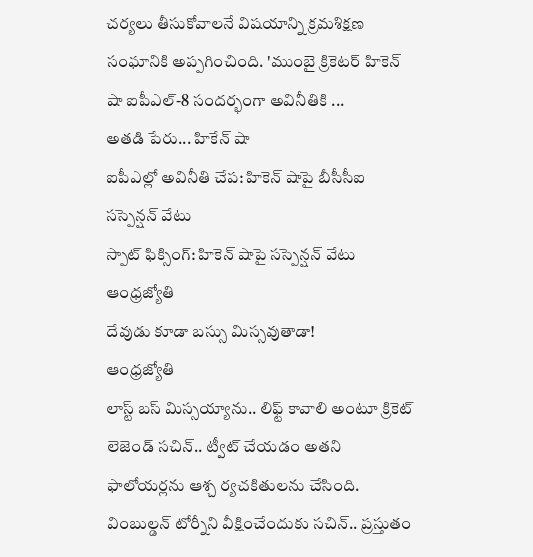చర్యలు తీసుకోవాలనే విషయాన్ని క్రమశిక్షణ సంఘానికి అప్పగించింది. 'ముంబై క్రికెటర్ హికెన్ షా ఐపీఎల్-8 సందర్భంగా అవినీతికి ...
అతడి పేరు... హికేన్ షా
ఐపీఎల్లో అవినీతి చేప: హికెన్ షాపై బీసీసీఐ సస్పెన్షన్ వేటు
స్పాట్ ఫిక్సింగ్: హికెన్ షాపై సస్పెన్షన్ వేటు
ఆంధ్రజ్యోతి
దేవుడు కూడా బస్సు మిస్సవుతాడా!
ఆంధ్రజ్యోతి
లాస్ట్ బస్ మిస్సయ్యాను.. లిఫ్ట్ కావాలి అంటూ క్రికెట్ లెజెండ్ సచిన్.. ట్వీట్ చేయడం అతని ఫాలోయర్లను ఆశ్చ ర్యచకితులను చేసింది. వింబుల్డన్ టోర్నీని వీక్షించేందుకు సచిన్.. ప్రస్తుతం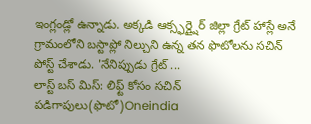ఇంగ్లండ్లో ఉన్నాడు. అక్కడి ఆక్స్ఫర్డ్షైర్ జిల్లా గ్రేట్ హాస్లే అనే గ్రామంలోని బస్టాప్లో నిల్చుని ఉన్న తన ఫొటోలను సచిన్ పోస్ట్ చేశాడు. 'నేనిప్పుడు గ్రేట్ ...
లాస్ట్ బస్ మిస్: లిఫ్ట్ కోసం సచిన్ పడిగాపులు(ఫొటో)Oneindia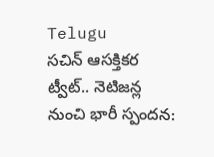Telugu
సచిన్ ఆసక్తికర ట్వీట్.. నెటిజన్ల నుంచి భారీ స్పందన: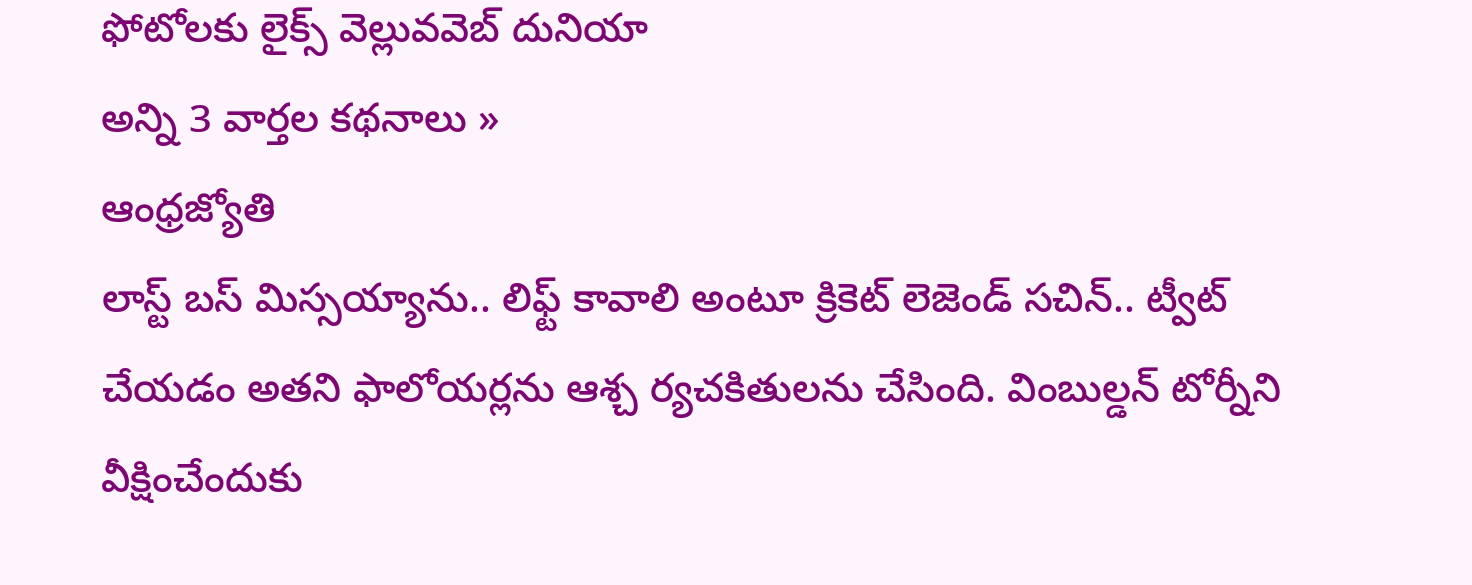ఫోటోలకు లైక్స్ వెల్లువవెబ్ దునియా
అన్ని 3 వార్తల కథనాలు »
ఆంధ్రజ్యోతి
లాస్ట్ బస్ మిస్సయ్యాను.. లిఫ్ట్ కావాలి అంటూ క్రికెట్ లెజెండ్ సచిన్.. ట్వీట్ చేయడం అతని ఫాలోయర్లను ఆశ్చ ర్యచకితులను చేసింది. వింబుల్డన్ టోర్నీని వీక్షించేందుకు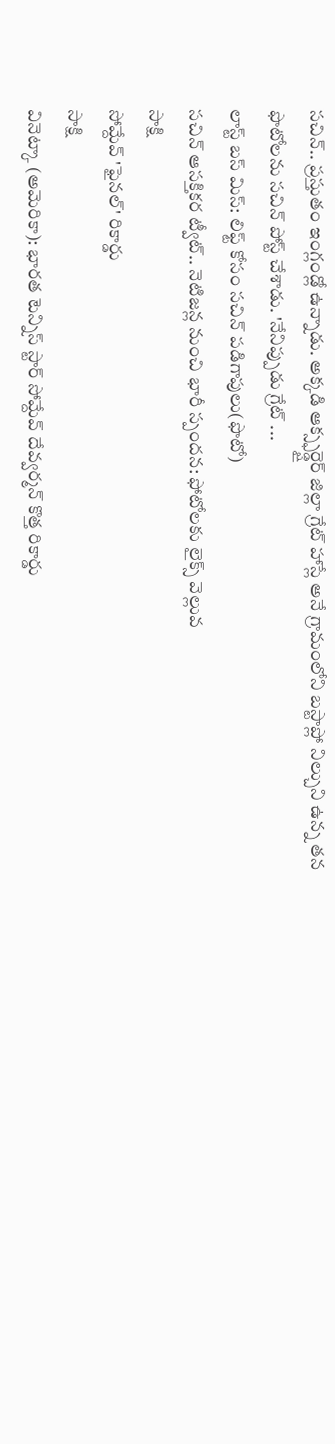సచిన్.. ప్రస్తుతం ఇంగ్లండ్లో ఉన్నాడు. అక్కడి ఆక్స్ఫర్డ్షైర్ జిల్లా గ్రేట్ హాస్లే అనే గ్రామంలోని బస్టాప్లో నిల్చుని ఉన్న తన ఫొటోలను సచిన్ పోస్ట్ చేశాడు. 'నేనిప్పుడు గ్రేట్ ...
లాస్ట్ బస్ మిస్: లిఫ్ట్ కోసం సచిన్ పడిగాపులు(ఫొటో)
సచిన్ ఆసక్తికర ట్వీట్.. నెటిజన్ల నుంచి భారీ స్పందన: ఫోటోలకు లైక్స్ వెల్లువ
సాక్షి
సోమ్దేవ్ 'ఫైనల్' రికార్డు
సాక్షి
వినెట్కా (అమెరికా): భారత టెన్నిస్ స్టార్ సోమ్దేవ్ దేవ్వర్మన్ కొత్త రికార్డు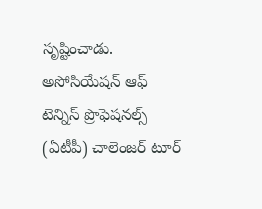సృష్టించాడు. అసోసియేషన్ ఆఫ్ టెన్నిస్ ప్రొఫెషనల్స్ (ఏటీపీ) చాలెంజర్ టూర్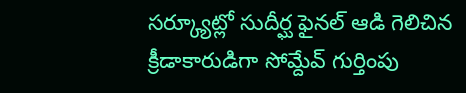సర్క్యూట్లో సుదీర్ఘ ఫైనల్ ఆడి గెలిచిన క్రీడాకారుడిగా సోమ్దేవ్ గుర్తింపు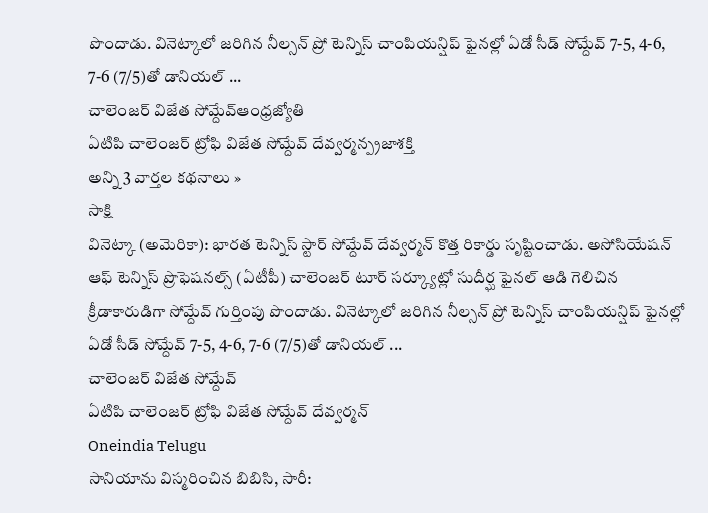పొందాడు. వినెట్కాలో జరిగిన నీల్సన్ ప్రో టెన్నిస్ చాంపియన్షిప్ ఫైనల్లో ఏడో సీడ్ సోమ్దేవ్ 7-5, 4-6, 7-6 (7/5)తో డానియల్ ...
చాలెంజర్ విజేత సోమ్దేవ్ఆంధ్రజ్యోతి
ఏటిపి చాలెంజర్ ట్రోఫి విజేత సోమ్దేవ్ దేవ్వర్మన్ప్రజాశక్తి
అన్ని 3 వార్తల కథనాలు »
సాక్షి
వినెట్కా (అమెరికా): భారత టెన్నిస్ స్టార్ సోమ్దేవ్ దేవ్వర్మన్ కొత్త రికార్డు సృష్టించాడు. అసోసియేషన్ ఆఫ్ టెన్నిస్ ప్రొఫెషనల్స్ (ఏటీపీ) చాలెంజర్ టూర్ సర్క్యూట్లో సుదీర్ఘ ఫైనల్ ఆడి గెలిచిన క్రీడాకారుడిగా సోమ్దేవ్ గుర్తింపు పొందాడు. వినెట్కాలో జరిగిన నీల్సన్ ప్రో టెన్నిస్ చాంపియన్షిప్ ఫైనల్లో ఏడో సీడ్ సోమ్దేవ్ 7-5, 4-6, 7-6 (7/5)తో డానియల్ ...
చాలెంజర్ విజేత సోమ్దేవ్
ఏటిపి చాలెంజర్ ట్రోఫి విజేత సోమ్దేవ్ దేవ్వర్మన్
Oneindia Telugu
సానియాను విస్మరించిన బిబిసి, సారీ: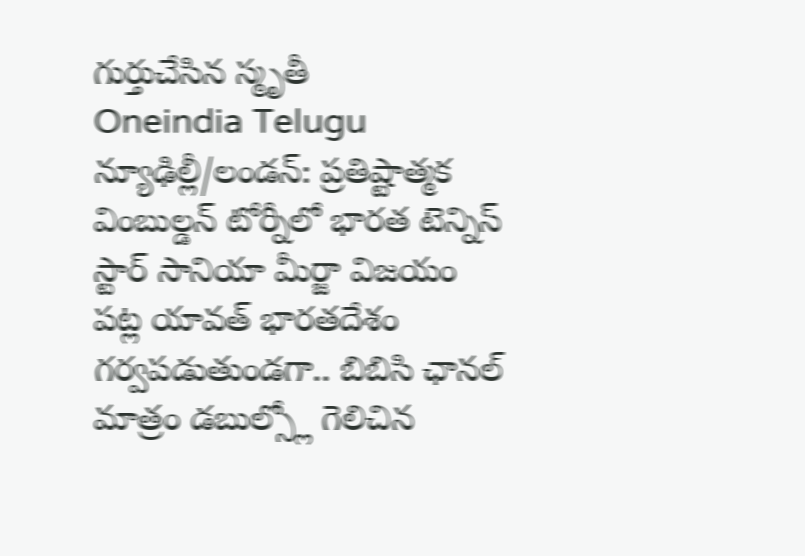గుర్తుచేసిన స్మృతీ
Oneindia Telugu
న్యూఢిల్లీ/లండన్: ప్రతిష్టాత్మక వింబుల్డన్ టోర్నీలో భారత టెన్నిస్ స్టార్ సానియా మీర్జా విజయం పట్ల యావత్ భారతదేశం గర్వపడుతుండగా.. బిబిసి ఛానల్ మాత్రం డబుల్స్లో గెలిచిన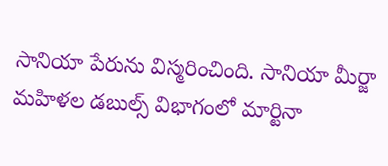సానియా పేరును విస్మరించింది. సానియా మీర్జా మహిళల డబుల్స్ విభాగంలో మార్టినా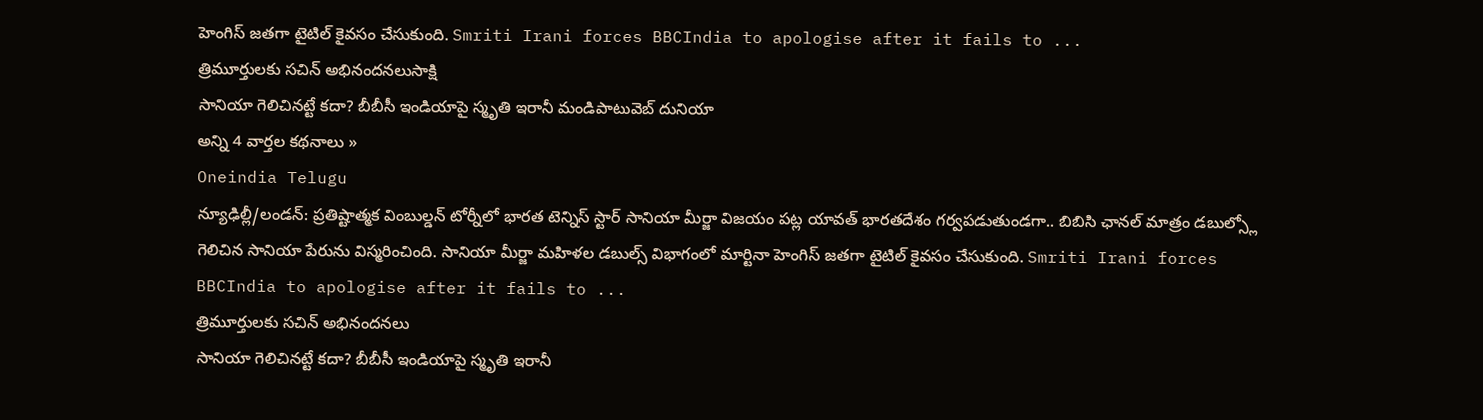హెంగిస్ జతగా టైటిల్ కైవసం చేసుకుంది. Smriti Irani forces BBCIndia to apologise after it fails to ...
త్రిమూర్తులకు సచిన్ అభినందనలుసాక్షి
సానియా గెలిచినట్టే కదా? బీబీసీ ఇండియాపై స్మృతి ఇరానీ మండిపాటువెబ్ దునియా
అన్ని 4 వార్తల కథనాలు »
Oneindia Telugu
న్యూఢిల్లీ/లండన్: ప్రతిష్టాత్మక వింబుల్డన్ టోర్నీలో భారత టెన్నిస్ స్టార్ సానియా మీర్జా విజయం పట్ల యావత్ భారతదేశం గర్వపడుతుండగా.. బిబిసి ఛానల్ మాత్రం డబుల్స్లో గెలిచిన సానియా పేరును విస్మరించింది. సానియా మీర్జా మహిళల డబుల్స్ విభాగంలో మార్టినా హెంగిస్ జతగా టైటిల్ కైవసం చేసుకుంది. Smriti Irani forces BBCIndia to apologise after it fails to ...
త్రిమూర్తులకు సచిన్ అభినందనలు
సానియా గెలిచినట్టే కదా? బీబీసీ ఇండియాపై స్మృతి ఇరానీ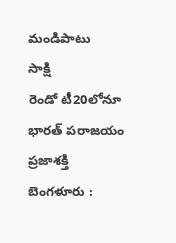మండిపాటు
సాక్షి
రెండో టీ20లోనూ భారత్ పరాజయం
ప్రజాశక్తి
బెంగళూరు :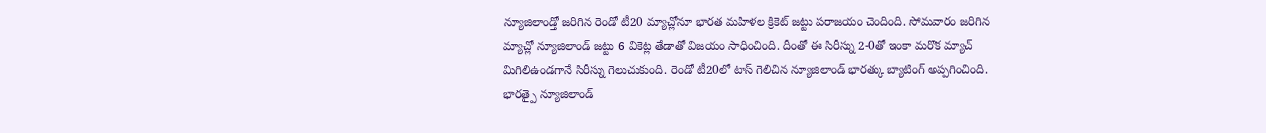న్యూజిలాండ్తో జరిగిన రెండో టీ20 మ్యాచ్లోనూ భారత మహిళల క్రికెట్ జట్టు పరాజయం చెందింది. సోమవారం జరిగిన మ్యాచ్లో న్యూజిలాండ్ జట్టు 6 వికెట్ల తేడాతో విజయం సాధించింది. దీంతో ఈ సిరీస్ను 2-0తో ఇంకా మరొక మ్యాచ్ మిగిలిఉండగానే సిరీస్ను గెలుచుకుంది. రెండో టీ20లో టాస్ గెలిచిన న్యూజిలాండ్ భారత్కు బ్యాటింగ్ అప్పగించింది.
భారత్పై న్యూజిలాండ్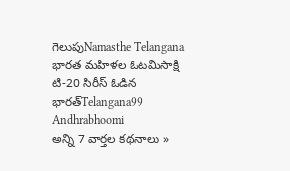గెలుపుNamasthe Telangana
భారత మహిళల ఓటమిసాక్షి
టి-20 సిరీస్ ఓడిన భారత్Telangana99
Andhrabhoomi
అన్ని 7 వార్తల కథనాలు »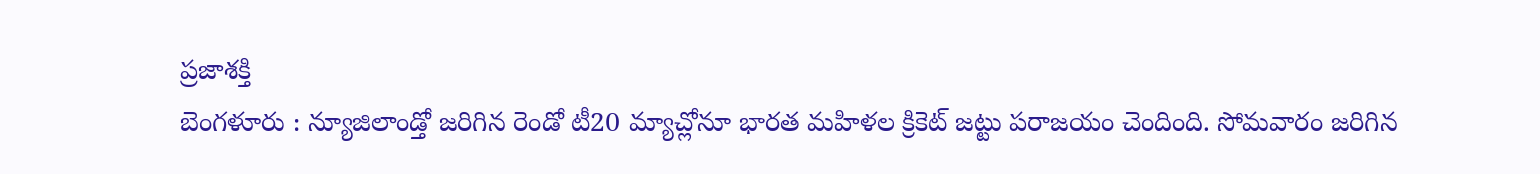ప్రజాశక్తి
బెంగళూరు : న్యూజిలాండ్తో జరిగిన రెండో టీ20 మ్యాచ్లోనూ భారత మహిళల క్రికెట్ జట్టు పరాజయం చెందింది. సోమవారం జరిగిన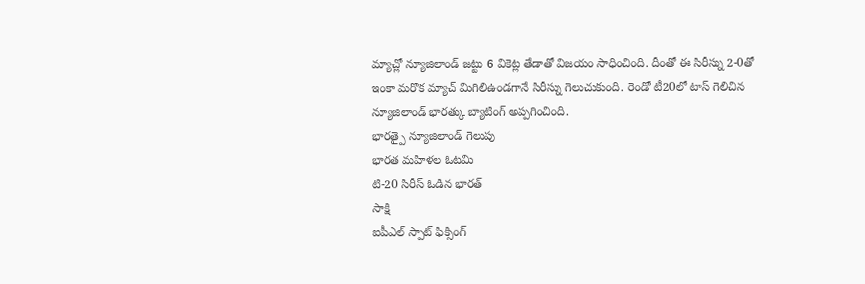మ్యాచ్లో న్యూజిలాండ్ జట్టు 6 వికెట్ల తేడాతో విజయం సాధించింది. దీంతో ఈ సిరీస్ను 2-0తో ఇంకా మరొక మ్యాచ్ మిగిలిఉండగానే సిరీస్ను గెలుచుకుంది. రెండో టీ20లో టాస్ గెలిచిన న్యూజిలాండ్ భారత్కు బ్యాటింగ్ అప్పగించింది.
భారత్పై న్యూజిలాండ్ గెలుపు
భారత మహిళల ఓటమి
టి-20 సిరీస్ ఓడిన భారత్
సాక్షి
ఐపీఎల్ స్పాట్ ఫిక్సింగ్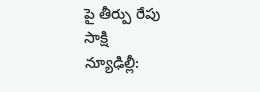పై తీర్పు రేపు
సాక్షి
న్యూఢిల్లీ: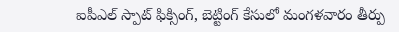ఐపీఎల్ స్పాట్ ఫిక్సింగ్, బెట్టింగ్ కేసులో మంగళవారం తీర్పు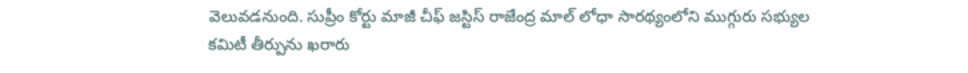వెలువడనుంది. సుప్రీం కోర్టు మాజీ చీఫ్ జస్టిస్ రాజేంద్ర మాల్ లోధా సారథ్యంలోని ముగ్గురు సభ్యుల కమిటీ తీర్పును ఖరారు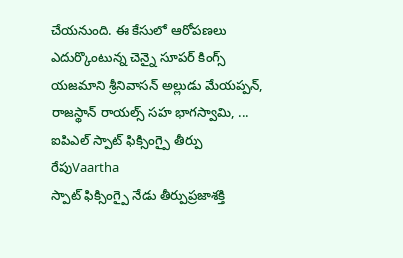చేయనుంది. ఈ కేసులో ఆరోపణలు ఎదుర్కొంటున్న చెన్నై సూపర్ కింగ్స్ యజమాని శ్రీనివాసన్ అల్లుడు మేయప్పన్, రాజస్థాన్ రాయల్స్ సహ భాగస్వామి, ...
ఐపిఎల్ స్పాట్ ఫిక్సింగ్పై తీర్పు రేపుVaartha
స్పాట్ ఫిక్సింగ్పై నేడు తీర్పుప్రజాశక్తి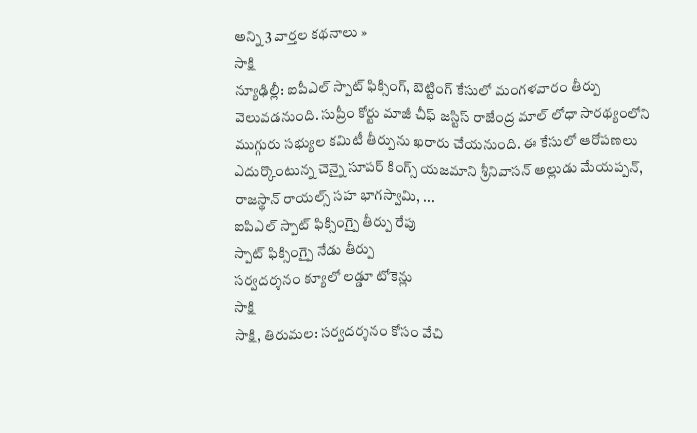అన్ని 3 వార్తల కథనాలు »
సాక్షి
న్యూఢిల్లీ: ఐపీఎల్ స్పాట్ ఫిక్సింగ్, బెట్టింగ్ కేసులో మంగళవారం తీర్పు వెలువడనుంది. సుప్రీం కోర్టు మాజీ చీఫ్ జస్టిస్ రాజేంద్ర మాల్ లోధా సారథ్యంలోని ముగ్గురు సభ్యుల కమిటీ తీర్పును ఖరారు చేయనుంది. ఈ కేసులో ఆరోపణలు ఎదుర్కొంటున్న చెన్నై సూపర్ కింగ్స్ యజమాని శ్రీనివాసన్ అల్లుడు మేయప్పన్, రాజస్థాన్ రాయల్స్ సహ భాగస్వామి, ...
ఐపిఎల్ స్పాట్ ఫిక్సింగ్పై తీర్పు రేపు
స్పాట్ ఫిక్సింగ్పై నేడు తీర్పు
సర్వదర్శనం క్యూలో లడ్డూ టోకెన్లు
సాక్షి
సాక్షి, తిరుమల: సర్వదర్శనం కోసం వేచి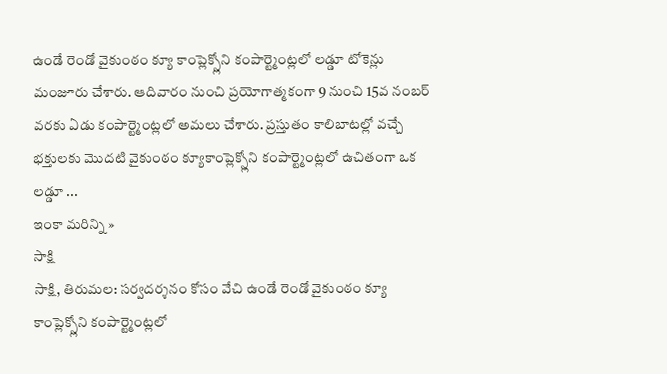ఉండే రెండో వైకుంఠం క్యూ కాంప్లెక్స్లోని కంపార్ట్మెంట్లలో లడ్డూ టోకెన్లు మంజూరు చేశారు. ఆదివారం నుంచి ప్రయోగాత్మకంగా 9 నుంచి 15వ నంబర్ వరకు ఏడు కంపార్ట్మెంట్లలో అమలు చేశారు. ప్రస్తుతం కాలిబాటల్లో వచ్చే భక్తులకు మొదటి వైకుంఠం క్యూకాంప్లెక్స్లోని కంపార్ట్మెంట్లలో ఉచితంగా ఒక లడ్డూ ...
ఇంకా మరిన్ని »
సాక్షి
సాక్షి, తిరుమల: సర్వదర్శనం కోసం వేచి ఉండే రెండో వైకుంఠం క్యూ కాంప్లెక్స్లోని కంపార్ట్మెంట్లలో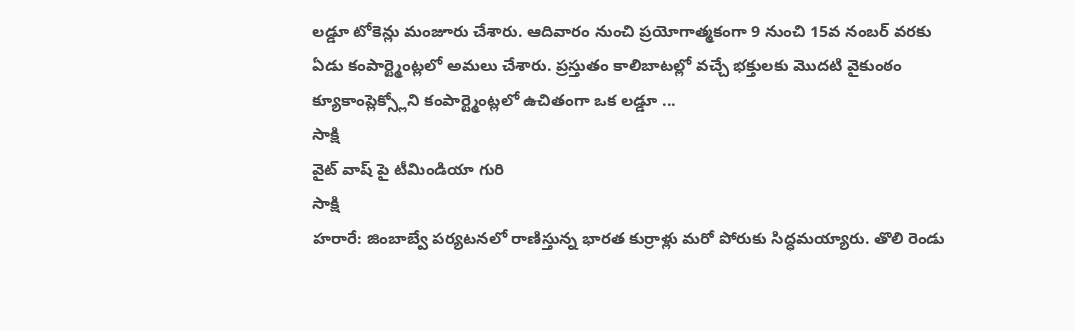లడ్డూ టోకెన్లు మంజూరు చేశారు. ఆదివారం నుంచి ప్రయోగాత్మకంగా 9 నుంచి 15వ నంబర్ వరకు ఏడు కంపార్ట్మెంట్లలో అమలు చేశారు. ప్రస్తుతం కాలిబాటల్లో వచ్చే భక్తులకు మొదటి వైకుంఠం క్యూకాంప్లెక్స్లోని కంపార్ట్మెంట్లలో ఉచితంగా ఒక లడ్డూ ...
సాక్షి
వైట్ వాష్ పై టీమిండియా గురి
సాక్షి
హరారే: జింబాబ్వే పర్యటనలో రాణిస్తున్న భారత కుర్రాళ్లు మరో పోరుకు సిద్ధమయ్యారు. తొలి రెండు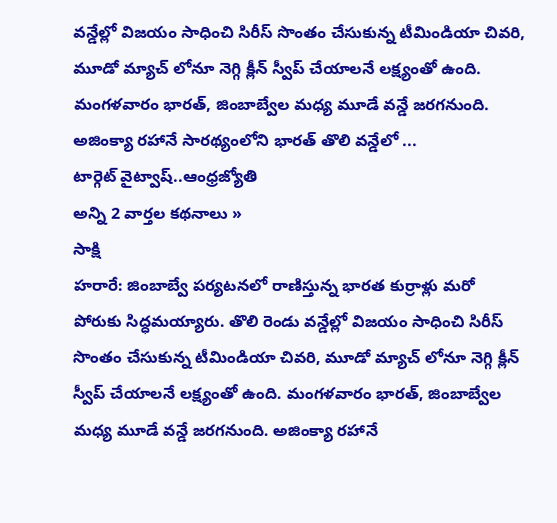వన్డేల్లో విజయం సాధించి సిరీస్ సొంతం చేసుకున్న టీమిండియా చివరి, మూడో మ్యాచ్ లోనూ నెగ్గి క్లీన్ స్వీప్ చేయాలనే లక్ష్యంతో ఉంది. మంగళవారం భారత్, జింబాబ్వేల మధ్య మూడే వన్డే జరగనుంది. అజింక్యా రహానే సారథ్యంలోని భారత్ తొలి వన్డేలో ...
టార్గెట్ వైట్వాష్..ఆంధ్రజ్యోతి
అన్ని 2 వార్తల కథనాలు »
సాక్షి
హరారే: జింబాబ్వే పర్యటనలో రాణిస్తున్న భారత కుర్రాళ్లు మరో పోరుకు సిద్ధమయ్యారు. తొలి రెండు వన్డేల్లో విజయం సాధించి సిరీస్ సొంతం చేసుకున్న టీమిండియా చివరి, మూడో మ్యాచ్ లోనూ నెగ్గి క్లీన్ స్వీప్ చేయాలనే లక్ష్యంతో ఉంది. మంగళవారం భారత్, జింబాబ్వేల మధ్య మూడే వన్డే జరగనుంది. అజింక్యా రహానే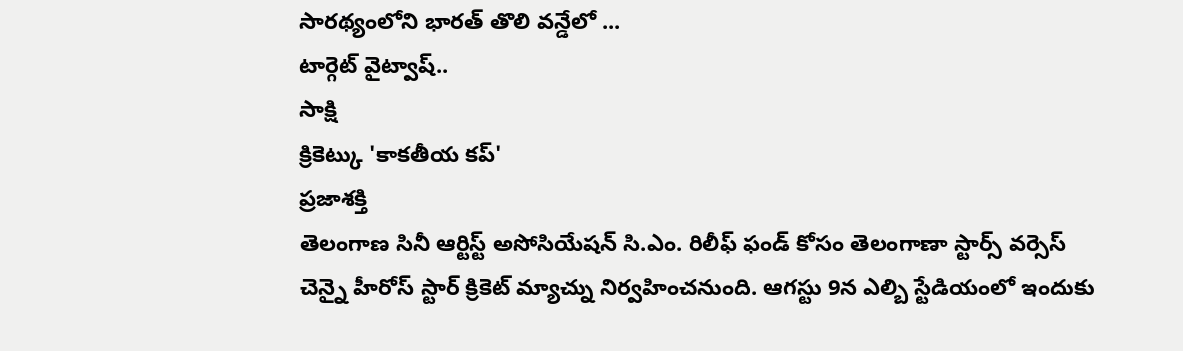సారథ్యంలోని భారత్ తొలి వన్డేలో ...
టార్గెట్ వైట్వాష్..
సాక్షి
క్రికెట్కు 'కాకతీయ కప్'
ప్రజాశక్తి
తెలంగాణ సినీ ఆర్టిస్ట్ అసోసియేషన్ సి.ఎం. రిలీఫ్ ఫండ్ కోసం తెలంగాణా స్టార్స్ వర్సెస్ చెన్నై హీరోస్ స్టార్ క్రికెట్ మ్యాచ్ను నిర్వహించనుంది. ఆగస్టు 9న ఎల్బి స్టేడియంలో ఇందుకు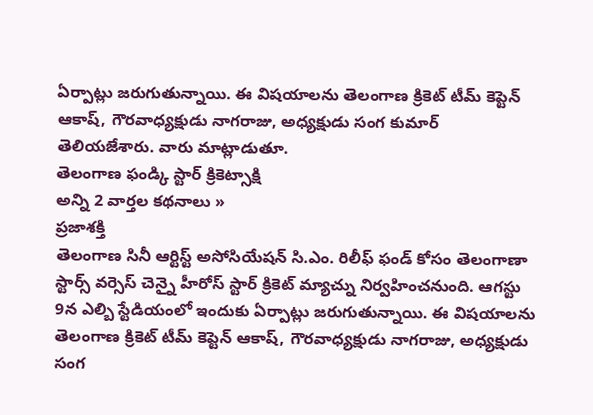ఏర్పాట్లు జరుగుతున్నాయి. ఈ విషయాలను తెలంగాణ క్రికెట్ టీమ్ కెప్టెన్ ఆకాష్, గౌరవాధ్యక్షుడు నాగరాజు, అధ్యక్షుడు సంగ కుమార్ తెలియజేశారు. వారు మాట్లాడుతూ.
తెలంగాణ ఫండ్కి స్టార్ క్రికెట్సాక్షి
అన్ని 2 వార్తల కథనాలు »
ప్రజాశక్తి
తెలంగాణ సినీ ఆర్టిస్ట్ అసోసియేషన్ సి.ఎం. రిలీఫ్ ఫండ్ కోసం తెలంగాణా స్టార్స్ వర్సెస్ చెన్నై హీరోస్ స్టార్ క్రికెట్ మ్యాచ్ను నిర్వహించనుంది. ఆగస్టు 9న ఎల్బి స్టేడియంలో ఇందుకు ఏర్పాట్లు జరుగుతున్నాయి. ఈ విషయాలను తెలంగాణ క్రికెట్ టీమ్ కెప్టెన్ ఆకాష్, గౌరవాధ్యక్షుడు నాగరాజు, అధ్యక్షుడు సంగ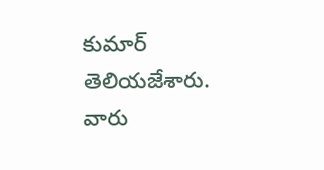కుమార్ తెలియజేశారు. వారు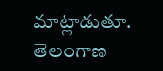మాట్లాడుతూ.
తెలంగాణ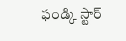ఫండ్కి స్టార్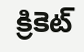క్రికెట్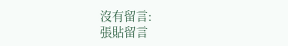沒有留言:
張貼留言